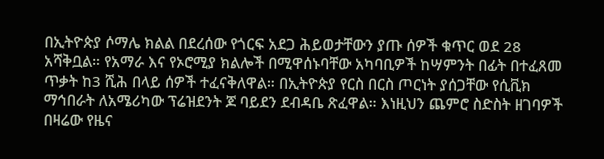በኢትዮጵያ ሶማሌ ክልል በደረሰው የጎርፍ አደጋ ሕይወታቸውን ያጡ ሰዎች ቁጥር ወደ 28 አሻቅቧል። የአማራ እና የኦሮሚያ ክልሎች በሚዋሰኑባቸው አካባቢዎች ከሣምንት በፊት በተፈጸመ ጥቃት ከ3 ሺሕ በላይ ሰዎች ተፈናቅለዋል። በኢትዮጵያ የርስ በርስ ጦርነት ያሰጋቸው የሲቪክ ማኅበራት ለአሜሪካው ፕሬዝደንት ጆ ባይደን ደብዳቤ ጽፈዋል። እነዚህን ጨምሮ ስድስት ዘገባዎች በዛሬው የዜና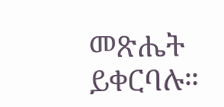መጽሔት ይቀርባሉ።